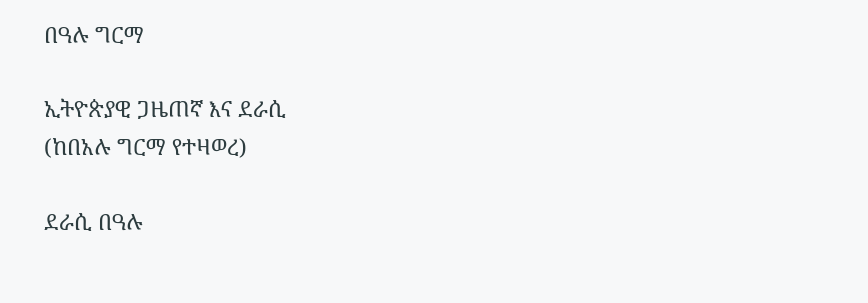በዓሉ ግርማ

ኢትዮጵያዊ ጋዜጠኛ እና ደራሲ
(ከበአሉ ግርማ የተዛወረ)

ደራሲ በዓሉ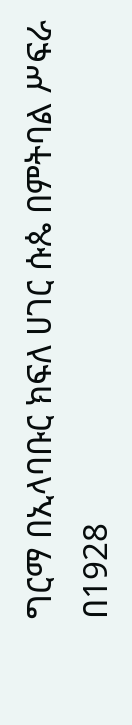ግርማ በኢላባቡር ክፍለ ሀገር ሱጴ በምትባል ሥፍራ በ1928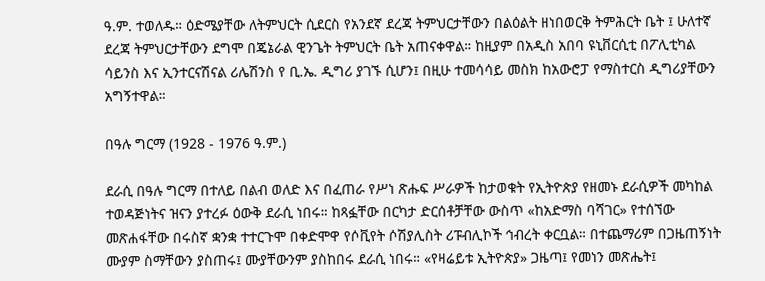ዓ.ም. ተወለዱ። ዕድሜያቸው ለትምህርት ሲደርስ የአንደኛ ደረጃ ትምህርታቸውን በልዕልት ዘነበወርቅ ትምሕርት ቤት ፤ ሁለተኛ ደረጃ ትምህርታቸውን ደግሞ በጄኔራል ዊንጌት ትምህርት ቤት አጠናቀዋል። ከዚያም በአዲስ አበባ ዩኒቨርሲቲ በፖሊቲካል ሳይንስ እና ኢንተርናሽናል ሪሌሽንስ የ ቢ.ኤ. ዲግሪ ያገኙ ሲሆን፤ በዚሁ ተመሳሳይ መስክ ከአውሮፓ የማስተርስ ዲግሪያቸውን አግኝተዋል።

በዓሉ ግርማ (1928 - 1976 ዓ.ም.)

ደራሲ በዓሉ ግርማ በተለይ በልብ ወለድ እና በፈጠራ የሥነ ጽሑፍ ሥራዎች ከታወቁት የኢትዮጵያ የዘመኑ ደራሲዎች መካከል ተወዳጅነትና ዝናን ያተረፉ ዕውቅ ደራሲ ነበሩ። ከጻፏቸው በርካታ ድርሰቶቻቸው ውስጥ «ከአድማስ ባሻገር» የተሰኘው መጽሐፋቸው በሩስኛ ቋንቋ ተተርጉሞ በቀድሞዋ የሶቪየት ሶሽያሊስት ሪፑብሊኮች ኅብረት ቀርቧል። በተጨማሪም በጋዜጠኝነት ሙያም ስማቸውን ያስጠሩ፤ ሙያቸውንም ያስከበሩ ደራሲ ነበሩ። «የዛሬይቱ ኢትዮጵያ» ጋዜጣ፤ የመነን መጽሔት፤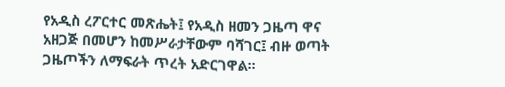የአዲስ ረፖርተር መጽሔት፤ የአዲስ ዘመን ጋዜጣ ዋና አዘጋጅ በመሆን ከመሥራታቸውም ባሻገር፤ ብዙ ወጣት ጋዜጦችን ለማፍራት ጥረት አድርገዋል።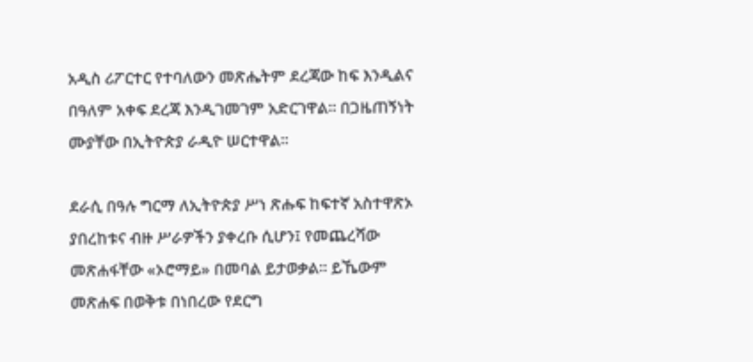አዲስ ሪፖርተር የተባለውን መጽሔትም ደረጃው ከፍ እንዲልና በዓለም አቀፍ ደረጃ እንዲገመገም አድርገዋል። በጋዜጠኝነት ሙያቸው በኢትዮጵያ ራዲዮ ሠርተዋል።

ደራሲ በዓሉ ግርማ ለኢትዮጵያ ሥነ ጽሑፍ ከፍተኛ አስተዋጽኦ ያበረከቱና ብዙ ሥራዎችን ያቀረቡ ሲሆን፤ የመጨረሻው መጽሐፋቸው «ኦሮማይ» በመባል ይታወቃል። ይኼውም መጽሐፍ በወቅቱ በነበረው የደርግ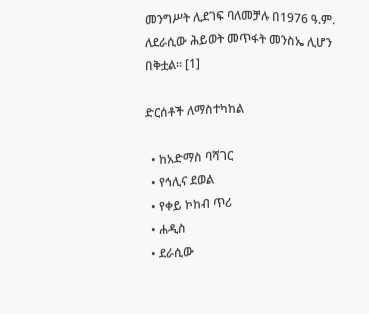መንግሥት ሊደገፍ ባለመቻሉ በ1976 ዓ.ም. ለደራሲው ሕይወት መጥፋት መንስኤ ሊሆን በቅቷል። [1]

ድርሰቶች ለማስተካከል

  • ከአድማስ ባሻገር
  • የኅሊና ደወል
  • የቀይ ኮከብ ጥሪ
  • ሐዲስ
  • ደራሲው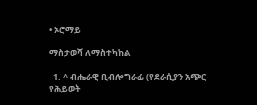• ኦሮማይ

ማስታወሻ ለማስተካከል

  1. ^ ብሔራዊ ቢብሎግራፊ (የደራሲያን አጭር የሕይወት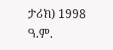ታሪክ) 1998 ዓ.ም.